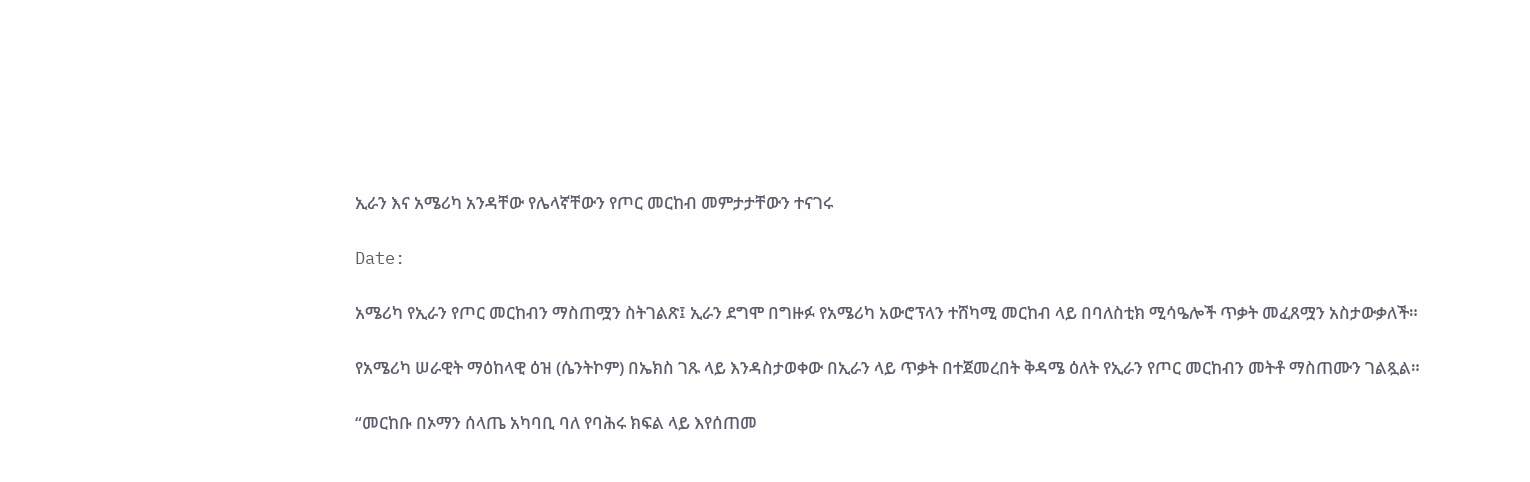ኢራን እና አሜሪካ አንዳቸው የሌላኛቸውን የጦር መርከብ መምታታቸውን ተናገሩ

Date:

አሜሪካ የኢራን የጦር መርከብን ማስጠሟን ስትገልጽ፤ ኢራን ደግሞ በግዙፉ የአሜሪካ አውሮፕላን ተሸካሚ መርከብ ላይ በባለስቲክ ሚሳዔሎች ጥቃት መፈጸሟን አስታውቃለች።

የአሜሪካ ሠራዊት ማዕከላዊ ዕዝ (ሴንትኮም) በኤክስ ገጹ ላይ እንዳስታወቀው በኢራን ላይ ጥቃት በተጀመረበት ቅዳሜ ዕለት የኢራን የጦር መርከብን መትቶ ማስጠሙን ገልጿል።

“መርከቡ በኦማን ሰላጤ አካባቢ ባለ የባሕሩ ክፍል ላይ እየሰጠመ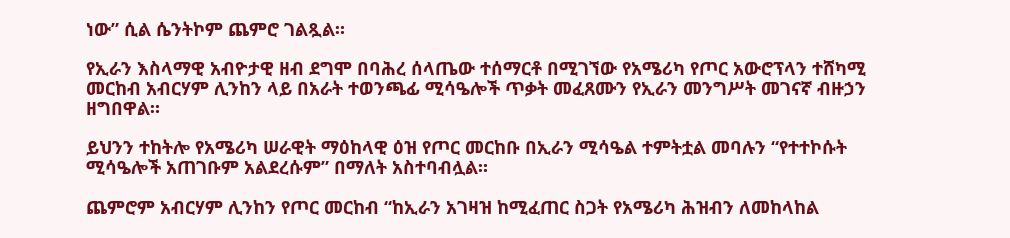ነው” ሲል ሴንትኮም ጨምሮ ገልጿል።

የኢራን እስላማዊ አብዮታዊ ዘብ ደግሞ በባሕረ ሰላጤው ተሰማርቶ በሚገኘው የአሜሪካ የጦር አውሮፕላን ተሸካሚ መርከብ አብርሃም ሊንከን ላይ በአራት ተወንጫፊ ሚሳዔሎች ጥቃት መፈጸሙን የኢራን መንግሥት መገናኛ ብዙኃን ዘግበዋል።

ይህንን ተከትሎ የአሜሪካ ሠራዊት ማዕከላዊ ዕዝ የጦር መርከቡ በኢራን ሚሳዔል ተምትቷል መባሉን “የተተኮሱት ሚሳዔሎች አጠገቡም አልደረሱም” በማለት አስተባብሏል።

ጨምሮም አብርሃም ሊንከን የጦር መርከብ “ከኢራን አገዛዝ ከሚፈጠር ስጋት የአሜሪካ ሕዝብን ለመከላከል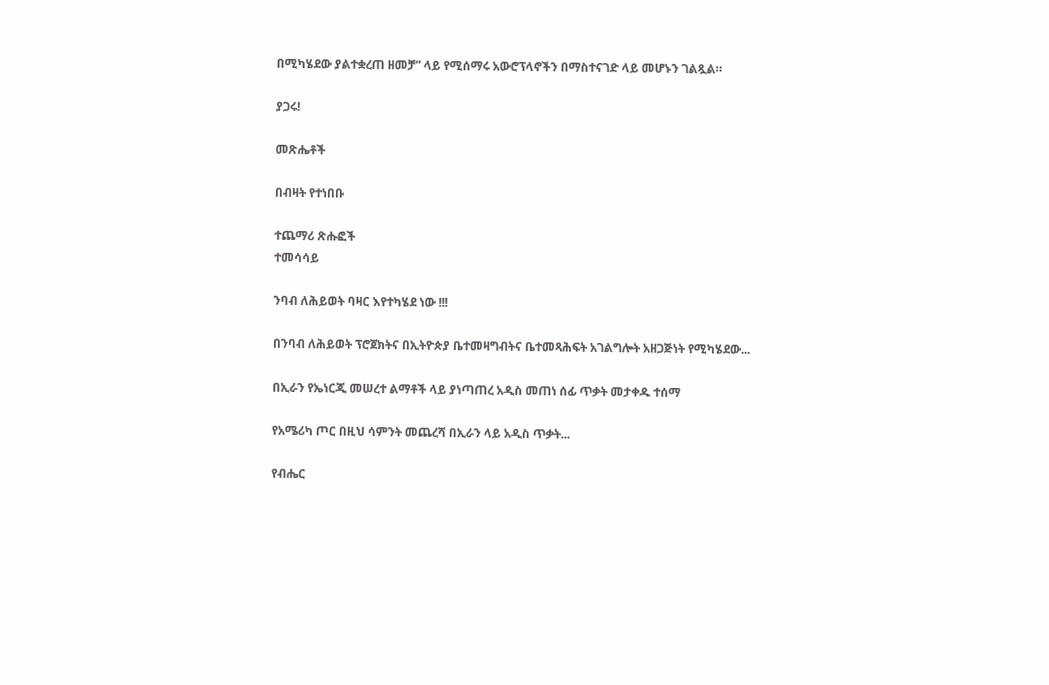በሚካሄደው ያልተቋረጠ ዘመቻ” ላይ የሚሰማሩ አውሮፕላኖችን በማስተናገድ ላይ መሆኑን ገልጿል።

ያጋሩ!

መጽሔቶች

በብዛት የተነበቡ

ተጨማሪ ጽሑፎች
ተመሳሳይ

ንባብ ለሕይወት ባዛር እየተካሄደ ነው !!!

በንባብ ለሕይወት ፕሮጀክትና በኢትዮጵያ ቤተመዛግብትና ቤተመጻሕፍት አገልግሎት አዘጋጅነት የሚካሄደው...

በኢራን የኤነርጂ መሠረተ ልማቶች ላይ ያነጣጠረ አዲስ መጠነ ሰፊ ጥቃት መታቀዱ ተሰማ

የአሜሪካ ጦር በዚህ ሳምንት መጨረሻ በኢራን ላይ አዲስ ጥቃት...

የብሔር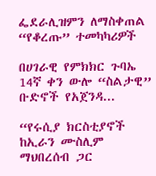ፌደራሊዝምን ለማስቀጠል “የቆረጡ” ተመካካሪዎች

በሀገራዊ የምክክር ጉባኤ 14ኛ ቀን ውሎ “ስልታዊ” ቡድኖች የአጀንዳ...

“የሩሲያ ክርስቲያኖች ከኢራን ሙስሊም ማህበረሰብ ጋር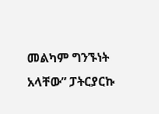መልካም ግንኙነት አላቸው” ፓትርያርኩ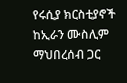የሩሲያ ክርስቲያኖች ከኢራን ሙስሊም ማህበረሰብ ጋር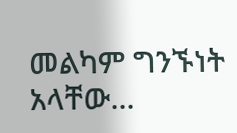መልካም ግንኙነት አላቸው...